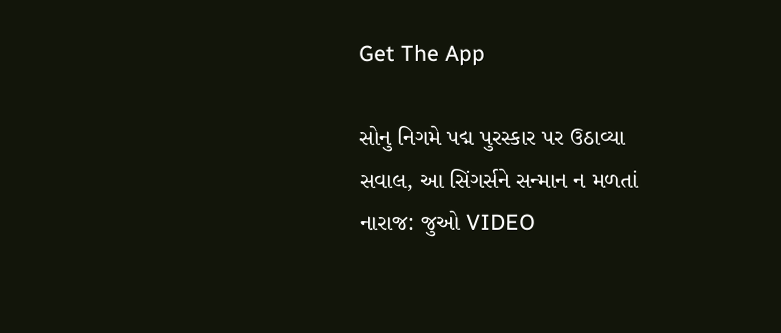Get The App

સોનુ નિગમે પદ્મ પુરસ્કાર પર ઉઠાવ્યા સવાલ, આ સિંગર્સને સન્માન ન મળતાં નારાજ: જુઓ VIDEO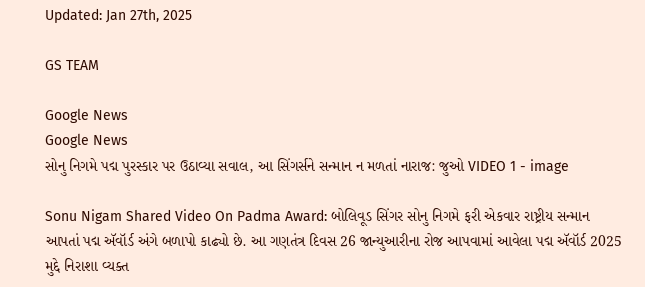Updated: Jan 27th, 2025

GS TEAM

Google News
Google News
સોનુ નિગમે પદ્મ પુરસ્કાર પર ઉઠાવ્યા સવાલ, આ સિંગર્સને સન્માન ન મળતાં નારાજ: જુઓ VIDEO 1 - image

Sonu Nigam Shared Video On Padma Award: બોલિવૂડ સિંગર સોનુ નિગમે ફરી એકવાર રાષ્ટ્રીય સન્માન આપતાં પદ્મ ઍવૉર્ડ અંગે બળાપો કાઢ્યો છે. આ ગણતંત્ર દિવસ 26 જાન્યુઆરીના રોજ આપવામાં આવેલા પદ્મ ઍવૉર્ડ 2025 મુદ્દે નિરાશા વ્યક્ત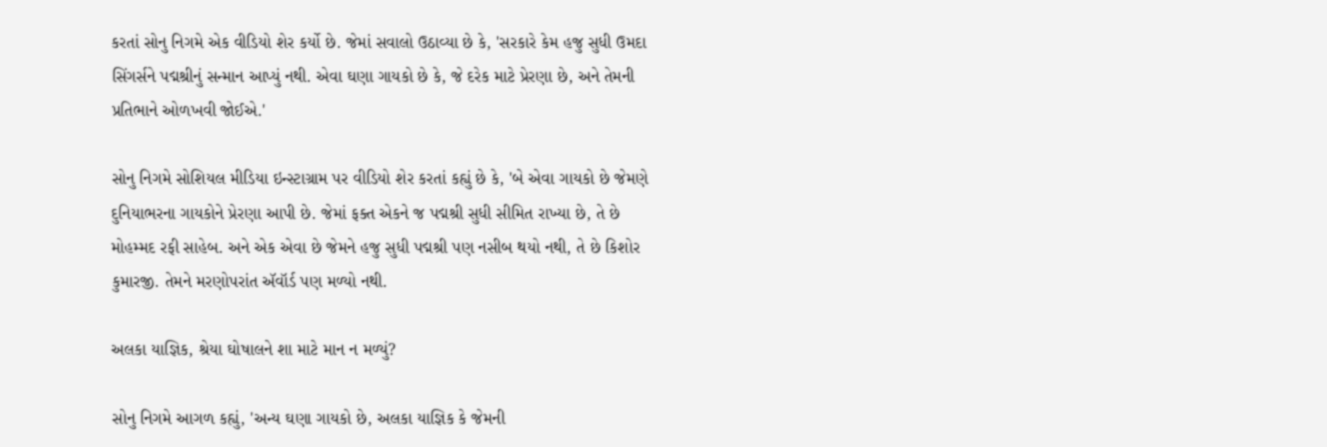કરતાં સોનુ નિગમે એક વીડિયો શેર કર્યો છે. જેમાં સવાલો ઉઠાવ્યા છે કે, 'સરકારે કેમ હજુ સુધી ઉમદા સિંગર્સને પદ્મશ્રીનું સન્માન આપ્યું નથી. એવા ઘણા ગાયકો છે કે, જે દરેક માટે પ્રેરણા છે, અને તેમની પ્રતિભાને ઓળખવી જોઈએ.'

સોનુ નિગમે સોશિયલ મીડિયા ઇન્સ્ટાગ્રામ પર વીડિયો શેર કરતાં કહ્યું છે કે, 'બે એવા ગાયકો છે જેમણે દુનિયાભરના ગાયકોને પ્રેરણા આપી છે. જેમાં ફક્ત એકને જ પદ્મશ્રી સુધી સીમિત રાખ્યા છે, તે છે મોહમ્મદ રફી સાહેબ. અને એક એવા છે જેમને હજુ સુધી પદ્મશ્રી પણ નસીબ થયો નથી, તે છે કિશોર કુમારજી. તેમને મરણોપરાંત ઍવૉર્ડ પણ મળ્યો નથી.

અલકા યાજ્ઞિક, શ્રેયા ઘોષાલને શા માટે માન ન મળ્યું?

સોનુ નિગમે આગળ કહ્યું, 'અન્ય ઘણા ગાયકો છે, અલકા યાજ્ઞિક કે જેમની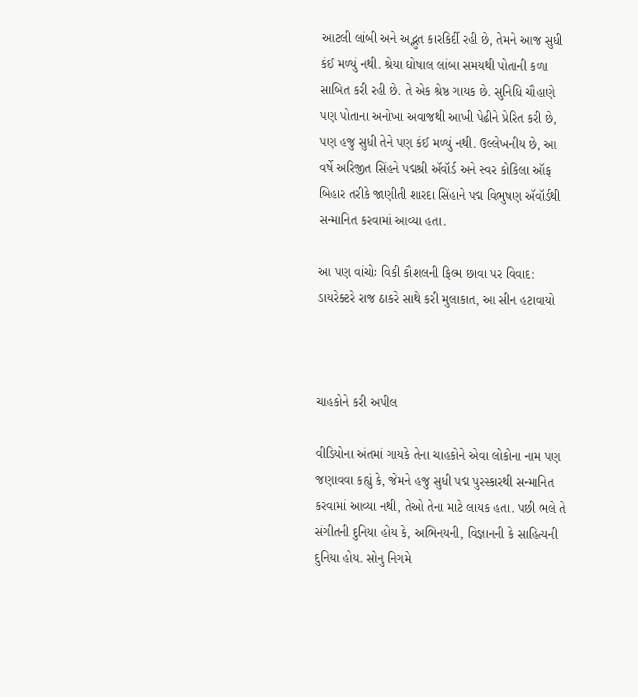આટલી લાંબી અને અદ્ભુત કારકિર્દી રહી છે, તેમને આજ સુધી કંઈ મળ્યું નથી. શ્રેયા ઘોષાલ લાંબા સમયથી પોતાની કળા સાબિત કરી રહી છે. તે એક શ્રેષ્ઠ ગાયક છે. સુનિધિ ચૌહાણે પણ પોતાના અનોખા અવાજથી આખી પેઢીને પ્રેરિત કરી છે, પણ હજુ સુધી તેને પણ કંઈ મળ્યું નથી. ઉલ્લેખનીય છે, આ વર્ષે અરિજીત સિંહને પદ્મશ્રી ઍવૉર્ડ અને સ્વર કોકિલા ઑફ બિહાર તરીકે જાણીતી શારદા સિંહાને પદ્મ વિભુષણ ઍવૉર્ડથી સન્માનિત કરવામાં આવ્યા હતા.

આ પણ વાંચોઃ વિકી કૌશલની ફિલ્મ છાવા પર વિવાદ: ડાયરેક્ટરે રાજ ઠાકરે સાથે કરી મુલાકાત, આ સીન હટાવાયો



ચાહકોને કરી અપીલ

વીડિયોના અંતમાં ગાયકે તેના ચાહકોને એવા લોકોના નામ પણ જણાવવા કહ્યું કે, જેમને હજુ સુધી પદ્મ પુરસ્કારથી સન્માનિત કરવામાં આવ્યા નથી, તેઓ તેના માટે લાયક હતા. પછી ભલે તે સંગીતની દુનિયા હોય કે, અભિનયની, વિજ્ઞાનની કે સાહિત્યની દુનિયા હોય. સોનુ નિગમે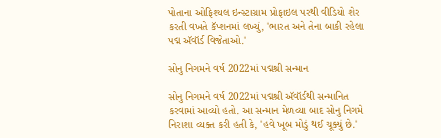પોતાના ઓફિશ્યલ ઇન્સ્ટાગ્રામ પ્રોફાઇલ પરથી વીડિયો શેર કરતી વખતે કૅપ્શનમાં લખ્યું, 'ભારત અને તેના બાકી રહેલા પદ્મ ઍવૉર્ડ વિજેતાઓ.'

સોનુ નિગમને વર્ષ 2022માં પદ્મશ્રી સન્માન

સોનુ નિગમને વર્ષ 2022માં પદ્મશ્રી ઍવૉર્ડથી સન્માનિત કરવામાં આવ્યો હતો. આ સન્માન મેળવ્યા બાદ સોનુ નિગમે નિરાશા વ્યક્ત કરી હતી કે, 'હવે ખૂબ મોડું થઈ ચૂક્યું છે.'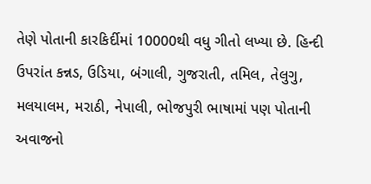તેણે પોતાની કારકિર્દીમાં 10000થી વધુ ગીતો લખ્યા છે. હિન્દી ઉપરાંત કન્નડ, ઉડિયા, બંગાલી, ગુજરાતી, તમિલ, તેલુગુ, મલયાલમ, મરાઠી, નેપાલી, ભોજપુરી ભાષામાં પણ પોતાની અવાજનો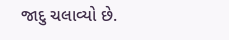જાદુ ચલાવ્યો છે.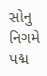સોનુ નિગમે પદ્મ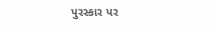પુરસ્કાર પર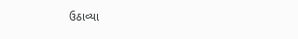ઉઠાવ્યા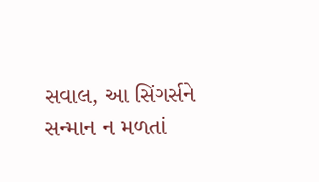સવાલ, આ સિંગર્સને સન્માન ન મળતાં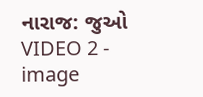નારાજ: જુઓ VIDEO 2 - image